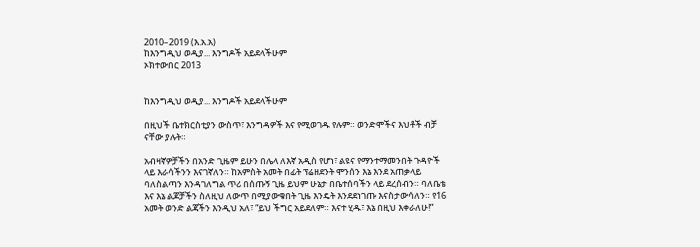2010–2019 (እ.አ.አ)
ከእንግዲህ ወዲያ... እንግዶች አይደላችሁም
ኦክተውበር 2013


ከእንግዲህ ወዲያ... እንግዶች አይደላችሁም

በዚህች ቤተክርስቲያን ውስጥ፣ እንግዳዎች እና የሚወገዱ የሉም። ወንድሞችና እህቶች ብቻ ናቸው ያሉት።

አብዛኛዎቻችን በአንድ ጊዜም ይሁን በሌላ ለእኛ አዲስ የሆነ፣ ልዩና የማንተማመንበት ጉዳዮች ላይ እራሳችንን እናገኛለን። ከአምስት አመት በፊት ፕሬዘደንት ሞንሰን እኔ እንደ አጠቃላይ ባለስልጣን እንዳገለግል ጥሪ በሰጡኝ ጊዜ ይህም ሁኔታ በቤተሰባችን ላይ ደረሰብን። ባለቤቴ እና እኔ ልጆቻችን ስለዚህ ለውጥ በሚያውቁበት ጊዜ እንዴት እንደደነገጡ እናስታውሳለን። የ16 አመት ወንድ ልጃችን እንዲህ አለ፣ “ይህ ችግር አይደለም። እናተ ሂዱ፣ እኔ በዚህ እቀራለሁ!”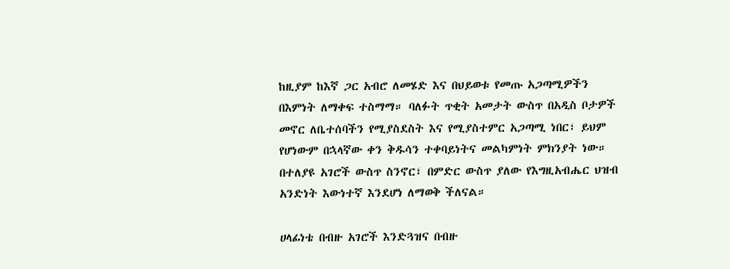ከዚያም ከእኛ ጋር አብሮ ለመሄድ እና በህይወቱ የመጡ አጋጣሚዎችን በእምነት ለማቀፍ ተስማማ። ባለፉት ጥቂት አመታት ውስጥ በአዲስ ቦታዎች መኖር ለቤተሰባችን የሚያስደስት እና የሚያስተምር አጋጣሚ ነበር፣ ይህም የሆነውም በኋላኛው ቀን ቅዱሳን ተቀባይነትና መልካምነት ምክንያት ነው። በተለያዩ አገሮች ውስጥ ስንኖር፣ በምድር ውስጥ ያለው የእግዚአብሔር ህዝብ አንድነት እውነተኛ እንደሆነ ለማወቅ ችለናል።

ሀላፊነቴ በብዙ አገሮች እንድጓዝና በብዙ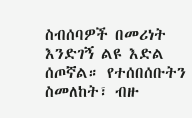ስብሰባዎች በመሪነት እንድገኝ ልዩ እድል ሰጦኛል። የተሰበሰቡትን ስመለከት፣ ብዙ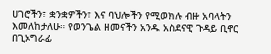ሀገሮችን፣ ቋንቋዎችን፣ እና ባህሎችን የሚወክሉ ብዙ አባላትን እመለከታለሁ። የወንጌል ዘመናችን አንዱ አስደናዊ ጉዳይ ቢኖር በጊኦግራፊ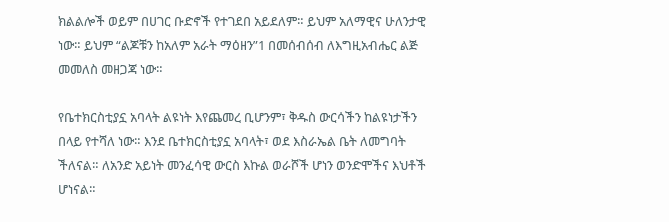ክልልሎች ወይም በሀገር ቡድኖች የተገደበ አይደለም። ይህም አለማዊና ሁለንታዊ ነው። ይህም “ልጆቹን ከአለም አራት ማዕዘን”1 በመሰብሰብ ለእግዚአብሔር ልጅ መመለስ መዘጋጃ ነው።

የቤተክርስቲያኗ አባላት ልዩነት እየጨመረ ቢሆንም፣ ቅዱስ ውርሳችን ከልዩነታችን በላይ የተሻለ ነው። እንደ ቤተክርስቲያኗ አባላት፣ ወደ እስራኤል ቤት ለመግባት ችለናል። ለአንድ አይነት መንፈሳዊ ውርስ እኩል ወራሾች ሆነን ወንድሞችና እህቶች ሆነናል።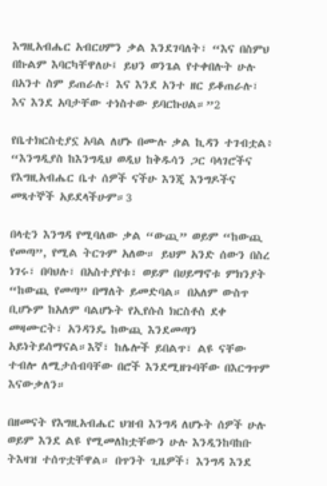እግዚአብሔር አብርሀምን ቃል እንደገባለት፣ “እና በስምህ በኩልም እባርካቸዋለሁ፤ ይህን ወንጌል የተቀበሉት ሁሉ በአንተ ስም ይጠራሉ፣ እና እንደ አንተ ዘር ይቆጠራሉ፣ እና እንደ አባታቸው ተነስተው ይባርኩሀል።”2

የቤተክርስቲያኗ አባል ለሆኑ በሙሉ ቃል ኪዳን ተገብቷል፥ “እንግዲያስ ከእንግዲህ ወዲህ ከቅዱሳን ጋር ባላገሮችና የእግዚአብሔር ቤተ ሰዎች ናችሁ እንጂ እንግዶችና መጻተኞች አይደላችሁም።3

በላቲን እንግዳ የሚባለው ቃል “ውጪ” ወይም “ከውጪ የመጣ”, የሚል ትርጉም አለው። ይህም አንድ ሰውን በስረ ነገሩ፣ በባህሉ፣ በአስተያየቱ፣ ወይም በሀይማኖቱ ምክንያት “ከውጪ የመጣ” በማለት ይመድባል። በአለም ውስጥ ቢሆኑም ከአለም ባልሆኑት የኢየሱስ ክርስቶስ ደቀ መዛሙርት፣ አንዳንዴ ከውጪ እንደመጣን አይነትይሰማናል።እኛ፣ ከሌሎች ይበልጥ፣ ልዩ ናቸው ተብሎ ለሚታሰብባቸው በሮች እንደሚዘጉባቸው በእርግጥም እናውቃለን።

በዘመናት የእግዚአብሔር ህዝብ እንግዳ ለሆኑት ሰዎች ሁሉ ወይም እንደ ልዩ የሚመለከቷቸውን ሁሉ እንዲንከባከቡ ትእዛዝ ተሰጥቷቸዋል። በጥንት ጊዜዎች፣ እንግዳ እንደ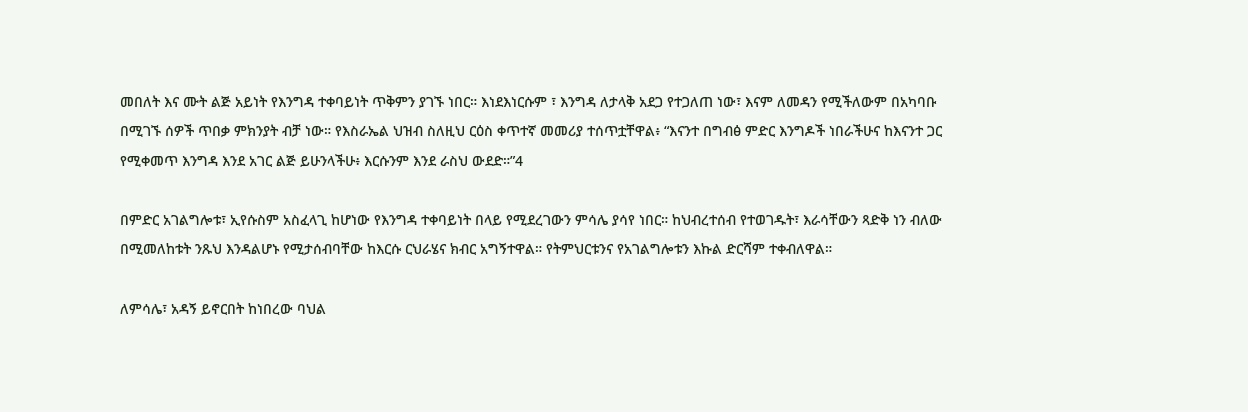መበለት እና ሙት ልጅ አይነት የእንግዳ ተቀባይነት ጥቅምን ያገኙ ነበር። እነደእነርሱም ፣ እንግዳ ለታላቅ አደጋ የተጋለጠ ነው፣ እናም ለመዳን የሚችለውም በአካባቡ በሚገኙ ሰዎች ጥበቃ ምክንያት ብቻ ነው። የእስራኤል ህዝብ ስለዚህ ርዕስ ቀጥተኛ መመሪያ ተሰጥቷቸዋል፥ “እናንተ በግብፅ ምድር እንግዶች ነበራችሁና ከእናንተ ጋር የሚቀመጥ እንግዳ እንደ አገር ልጅ ይሁንላችሁ፥ እርሱንም እንደ ራስህ ውደድ።”4

በምድር አገልግሎቱ፣ ኢየሱስም አስፈላጊ ከሆነው የእንግዳ ተቀባይነት በላይ የሚደረገውን ምሳሌ ያሳየ ነበር። ከህብረተሰብ የተወገዱት፣ እራሳቸውን ጻድቅ ነን ብለው በሚመለከቱት ንጹህ እንዳልሆኑ የሚታሰብባቸው ከእርሱ ርህራሄና ክብር አግኝተዋል። የትምህርቱንና የአገልግሎቱን እኩል ድርሻም ተቀብለዋል።

ለምሳሌ፣ አዳኝ ይኖርበት ከነበረው ባህል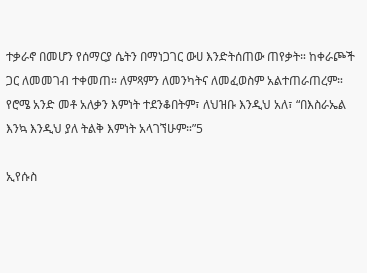ተቃራኖ በመሆን የሰማርያ ሴትን በማነጋገር ውሀ እንድትሰጠው ጠየቃት። ከቀራጮች ጋር ለመመገብ ተቀመጠ። ለምጻምን ለመንካትና ለመፈወስም አልተጠራጠረም። የሮሜ አንድ መቶ አለቃን እምነት ተደንቆበትም፣ ለህዝቡ እንዲህ አለ፣ “በእስራኤል እንኳ እንዲህ ያለ ትልቅ እምነት አላገኘሁም።”5

ኢየሱስ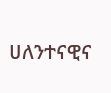ሀለንተናዊና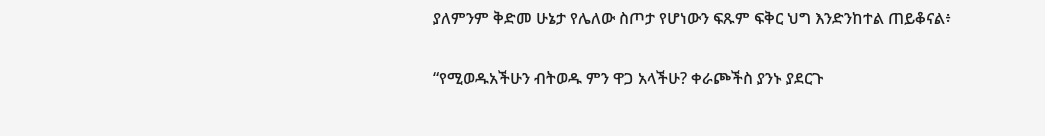ያለምንም ቅድመ ሁኔታ የሌለው ስጦታ የሆነውን ፍጹም ፍቅር ህግ እንድንከተል ጠይቆናል፥

“የሚወዱአችሁን ብትወዱ ምን ዋጋ አላችሁ? ቀራጮችስ ያንኑ ያደርጉ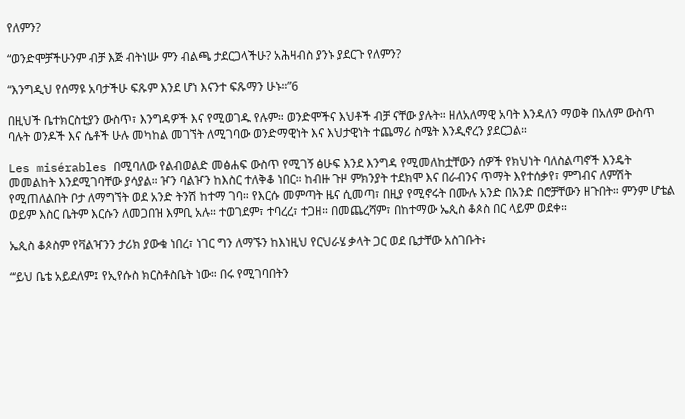የለምን?

“ወንድሞቻችሁንም ብቻ እጅ ብትነሡ ምን ብልጫ ታደርጋላችሁ? አሕዛብስ ያንኑ ያደርጉ የለምን?

“እንግዲህ የሰማዩ አባታችሁ ፍጹም እንደ ሆነ እናንተ ፍጹማን ሁኑ።”6

በዚህች ቤተክርስቲያን ውስጥ፣ እንግዳዎች እና የሚወገዱ የሉም። ወንድሞችና እህቶች ብቻ ናቸው ያሉት። ዘለአለማዊ አባት እንዳለን ማወቅ በአለም ውስጥ ባሉት ወንዶች እና ሴቶች ሁሉ መካከል መገኘት ለሚገባው ወንድማዊነት እና እህታዊነት ተጨማሪ ስሜት እንዲኖረን ያደርጋል።

Les misérables በሚባለው የልብወልድ መፅሐፍ ውስጥ የሚገኝ ፅሁፍ እንደ እንግዳ የሚመለከቷቸውን ሰዎች የክህነት ባለስልጣኖች እንዴት መመልከት እንደሚገባቸው ያሳያል። ዦን ባልዦን ከእስር ተለቅቆ ነበር። ከብዙ ጉዞ ምክንያት ተደክሞ እና በራብንና ጥማት እየተሰቃየ፣ ምግብና ለምሽት የሚጠለልበት ቦታ ለማግኘት ወደ አንድ ትንሽ ከተማ ገባ። የእርሱ መምጣት ዜና ሲመጣ፣ በዚያ የሚኖሩት በሙሉ አንድ በአንድ በሮቻቸውን ዘጉበት። ምንም ሆቴል ወይም እስር ቤትም እርሱን ለመጋበዝ እምቢ አሉ። ተወገደም፣ ተባረረ፣ ተጋዘ። በመጨረሻም፣ በከተማው ኤጲስ ቆጶስ በር ላይም ወደቀ።

ኤጲስ ቆጶስም የቫልዣንን ታሪክ ያውቁ ነበረ፣ ነገር ግን ለማኙን ከእነዚህ የርህራሄ ቃላት ጋር ወደ ቤታቸው አስገቡት፥

“‘ይህ ቤቴ አይደለም፤ የኢየሱስ ክርስቶስቤት ነው። በሩ የሚገባበትን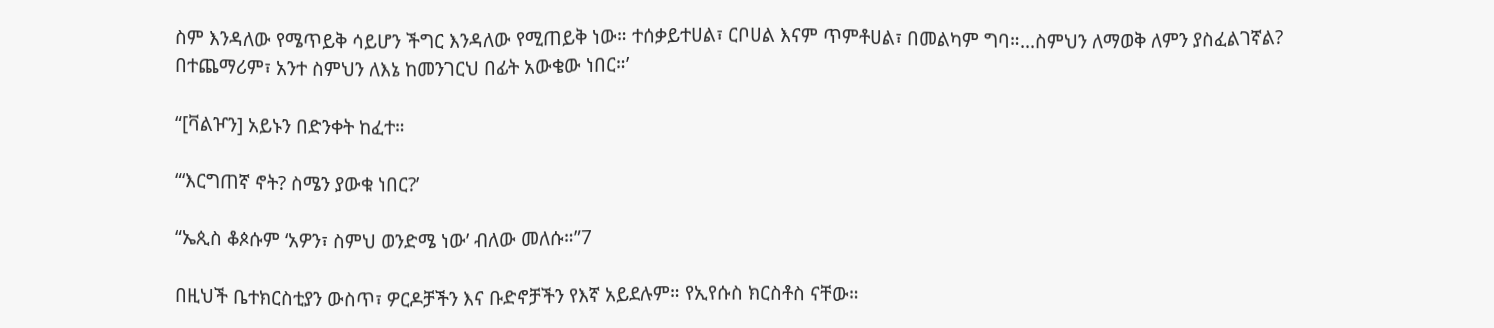ስም እንዳለው የሜጥይቅ ሳይሆን ችግር እንዳለው የሚጠይቅ ነው። ተሰቃይተሀል፣ ርቦሀል እናም ጥምቶሀል፣ በመልካም ግባ።...ስምህን ለማወቅ ለምን ያስፈልገኛል? በተጨማሪም፣ አንተ ስምህን ለእኔ ከመንገርህ በፊት አውቄው ነበር።’

“[ቫልዦን] አይኑን በድንቀት ከፈተ።

“‘እርግጠኛ ኖት? ስሜን ያውቁ ነበር?’

“ኤጲስ ቆጶሱም ‘አዎን፣ ስምህ ወንድሜ ነው’ ብለው መለሱ።”7

በዚህች ቤተክርስቲያን ውስጥ፣ ዎርዶቻችን እና ቡድኖቻችን የእኛ አይደሉም። የኢየሱስ ክርስቶስ ናቸው።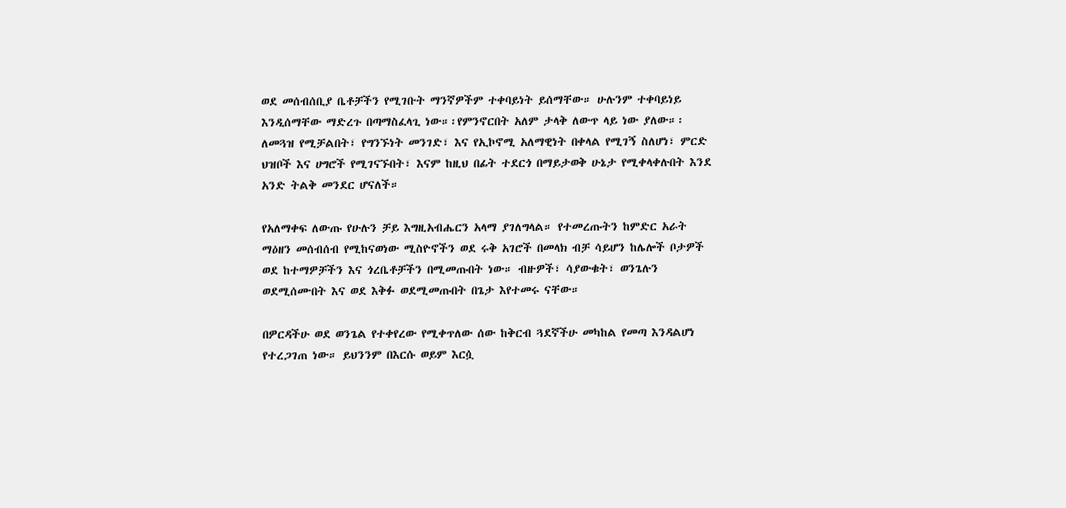ወደ መሰብሰቢያ ቤቶቻችን የሚገቡት ማንኛዎችም ተቀባይነት ይሰማቸው። ሁሉንም ተቀባይነይ እንዲሰማቸው ማድረጉ በጣማስፈላጊ ነው።፡የምንኖርበት አለም ታላቅ ለውጥ ላይ ነው ያለው።፡ለመጓዝ የሚቻልበት፣ የግንኙነት መንገድ፣ እና የኢኮኖሚ አለማዊነት በቀላል የሚገኝ ስለሆነ፣ ምርድ ህዝቦች እና ሀግሮች የሚገናኙበት፣ እናም ከዚህ በፊት ተደርጎ በማይታወቅ ሁኔታ የሚቀላቀሉበት እንደ አንድ ትልቅ መንደር ሆናለች።

የአለማቀፍ ለውጡ የሁሉን ቻይ እግዚአብሔርን አላማ ያገለግላል። የተመረጡትን ከምድር አራት ማዕዘን መሰብሰብ የሚከናወነው ሚስዮኖችን ወደ ሩቅ አገሮች በመላክ ብቻ ሳይሆን ከሌሎች ቦታዎች ወደ ከተማዎቻችን እና ጎረቤቶቻችን በሚመጡበት ነው። ብዙዎች፣ ሳያውቁት፣ ወንጌሉን ወደሚሰሙበት እና ወደ እቅፉ ወደሚመጡበት በጌታ እየተመሩ ናቸው።

በዎርዳችሁ ወደ ወንጌል የተቀየረው የሚቀጥለው ሰው ከቅርብ ጓደኛችሁ መካከል የመጣ እንዳልሆነ የተረጋገጠ ነው። ይህንንም በእርሱ ወይም እርሷ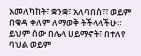አመለካከት፣ ቋንቋ፣ አለባበስ፣፣ ወይም በቁዳ ቀለም ለማወቅ ትችላላችሁ። ይህም ሰው በሌላ ሀይማኖት፣ በተለየ ባህል ወይም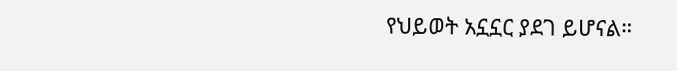የህይወት አኗኗር ያደገ ይሆናል።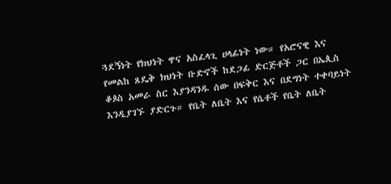ጓደኝነት የክህነት ዋና አስፈላጊ ሀላፊነት ነው። የአሮናዊ እና የመልከ ጸዴቅ ክህነት ቡድኖች ከደጋፊ ድርጅቶች ጋር በኤጲስ ቆጶስ አመራ ስር እያንዳንዱ ሰው በፍቅር እና በደግነት ተቀባይነት እንዲያገኙ ያድርጉ። የቤት ለቤት እና የሴቶች የቤት ለቤት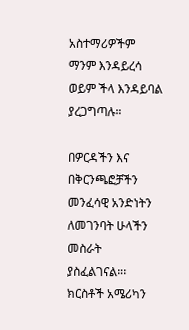አስተማሪዎችም ማንም እንዳይረሳ ወይም ችላ እንዳይባል ያረጋግጣሉ።

በዎርዳችን እና በቅርንጫፎቻችን መንፈሳዊ አንድነትን ለመገንባት ሁላችን መስራት ያስፈልገናል።፡ክርስቶች አሜሪካን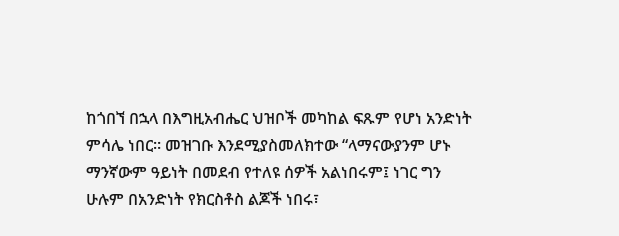ከጎበኘ በኋላ በእግዚአብሔር ህዝቦች መካከል ፍጹም የሆነ አንድነት ምሳሌ ነበር። መዝገቡ እንደሚያስመለክተው “ላማናውያንም ሆኑ ማንኛውም ዓይነት በመደብ የተለዩ ሰዎች አልነበሩም፤ ነገር ግን ሁሉም በአንድነት የክርስቶስ ልጆች ነበሩ፣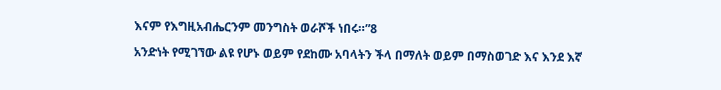እናም የእግዚአብሔርንም መንግስት ወራሾች ነበሩ።”8

አንድነት የሚገኘው ልዩ የሆኑ ወይም የደከሙ አባላትን ችላ በማለት ወይም በማስወገድ እና እንደ እኛ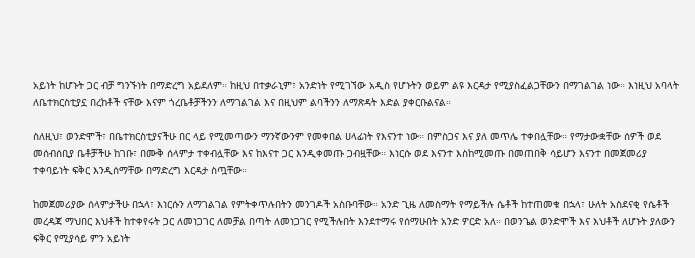አይነት ከሆኑት ጋር ብቻ ግንኙነት በማድረግ አይደለም። ከዚህ በተቃራኒም፣ አንድነት የሚገኘው አዲስ የሆኑትን ወይም ልዩ እርዳታ የሚያስፈልጋቸውን በማገልገል ነው። እነዚህ አባላት ለቤተክርስቲያኗ በረከቶች ናቸው እናም ጎረቤቶቻችንን ለማገልገል እና በዚህም ልባችንን ለማጽዳት እድል ያቀርቡልናል።

ስለዚህ፣ ወንድሞች፣ በቤተክርስቲያናችሁ በር ላይ የሚመጣውን ማንኛውንም የመቀበል ሀላፊነት የእናንተ ነው። በምስጋና እና ያለ መጥሌ ተቀበሏቸው። የማታውቋቸው ሰዎች ወደ መሰብሰቢያ ቤቶቻችሁ ከገቡ፣ በሙቅ ሰላምታ ተቀብሏቸው እና ከእናተ ጋር እንዲቀመጡ ጋብዟቸው። እነርሱ ወደ እናንተ እስከሚመጡ በመጠበቅ ሳይሆን እናንተ በመጀመሪያ ተቀባይነት ፍቅር እንዲሰማቸው በማድረግ እርዳታ ስጧቸው።

ከመጀመሪያው ሰላምታችሁ በኋላ፣ እነርሱን ለማገልገል የምትቀጥሉበትን መንገዶች አስቡባቸው። አንድ ጊዜ ለመስማት የማይችሉ ሴቶች ከተጠመቁ በኋላ፣ ሁለት አስደናቂ የሴቶች መረዳጃ ማህበር እህቶች ከተቀየሩት ጋር ለመነጋገር ለመቻል በጣት ለመነጋገር የሚችሉበት እንደተማሩ የሰማሁበት አንድ ዎርድ አለ። በወንጌል ወንድሞች እና እህቶች ለሆኑት ያለውን ፍቅር የሚያሳይ ምን አይነት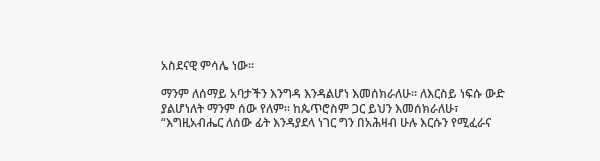አስደናዊ ምሳሌ ነው።

ማንም ለሰማይ አባታችን እንግዳ እንዳልሆነ እመሰክራለሁ። ለእርስይ ነፍሱ ውድ ያልሆነለት ማንም ሰው የለም። ከጴጥሮስም ጋር ይህን እመሰክራለሁ፣ “እግዚአብሔር ለሰው ፊት እንዳያደላ ነገር ግን በአሕዛብ ሁሉ እርሱን የሚፈራና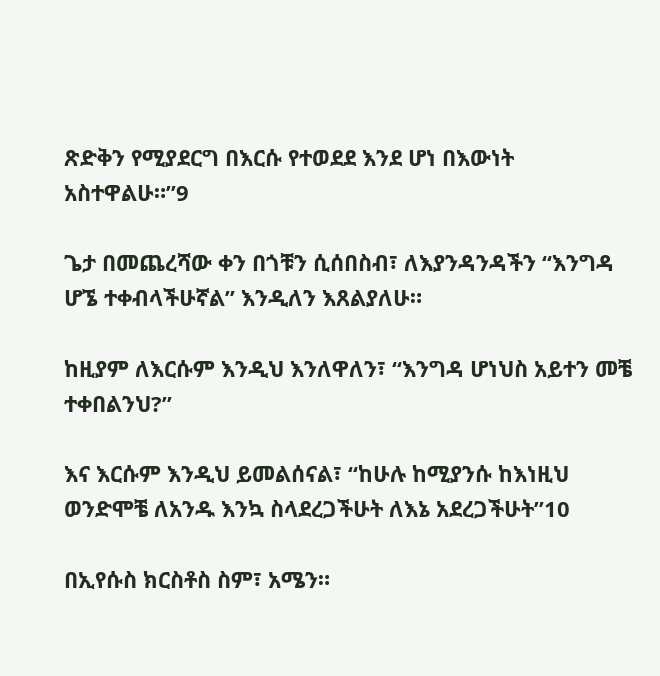ጽድቅን የሚያደርግ በእርሱ የተወደደ እንደ ሆነ በእውነት አስተዋልሁ።”9

ጌታ በመጨረሻው ቀን በጎቹን ሲሰበስብ፣ ለእያንዳንዳችን “እንግዳ ሆኜ ተቀብላችሁኛል” እንዲለን እጸልያለሁ።

ከዚያም ለእርሱም እንዲህ እንለዋለን፣ “እንግዳ ሆነህስ አይተን መቼ ተቀበልንህ?”

እና እርሱም እንዲህ ይመልሰናል፣ “ከሁሉ ከሚያንሱ ከእነዚህ ወንድሞቼ ለአንዱ እንኳ ስላደረጋችሁት ለእኔ አደረጋችሁት”10

በኢየሱስ ክርስቶስ ስም፣ አሜን።